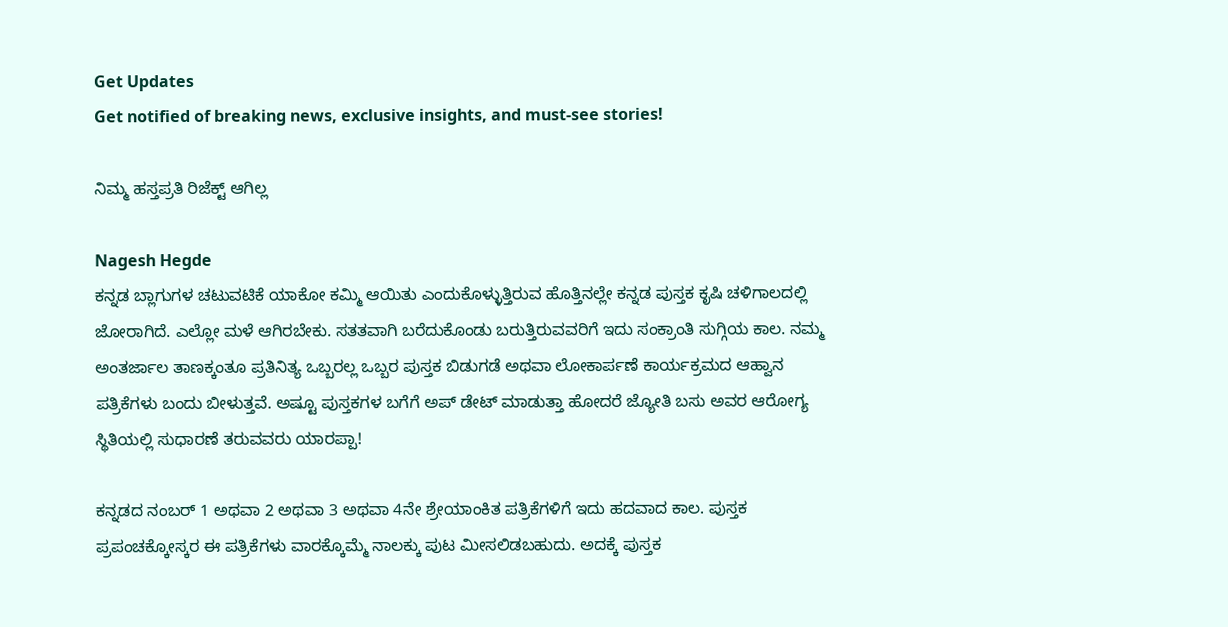Get Updates
Get notified of breaking news, exclusive insights, and must-see stories!

ನಿಮ್ಮ ಹಸ್ತಪ್ರತಿ ರಿಜೆಕ್ಟ್ ಆಗಿಲ್ಲ

Nagesh Hegde
ಕನ್ನಡ ಬ್ಲಾಗುಗಳ ಚಟುವಟಿಕೆ ಯಾಕೋ ಕಮ್ಮಿ ಆಯಿತು ಎಂದುಕೊಳ್ಳುತ್ತಿರುವ ಹೊತ್ತಿನಲ್ಲೇ ಕನ್ನಡ ಪುಸ್ತಕ ಕೃಷಿ ಚಳಿಗಾಲದಲ್ಲಿ ಜೋರಾಗಿದೆ. ಎಲ್ಲೋ ಮಳೆ ಆಗಿರಬೇಕು. ಸತತವಾಗಿ ಬರೆದುಕೊಂಡು ಬರುತ್ತಿರುವವರಿಗೆ ಇದು ಸಂಕ್ರಾಂತಿ ಸುಗ್ಗಿಯ ಕಾಲ. ನಮ್ಮ ಅಂತರ್ಜಾಲ ತಾಣಕ್ಕಂತೂ ಪ್ರತಿನಿತ್ಯ ಒಬ್ಬರಲ್ಲ ಒಬ್ಬರ ಪುಸ್ತಕ ಬಿಡುಗಡೆ ಅಥವಾ ಲೋಕಾರ್ಪಣೆ ಕಾರ್ಯಕ್ರಮದ ಆಹ್ವಾನ ಪತ್ರಿಕೆಗಳು ಬಂದು ಬೀಳುತ್ತವೆ. ಅಷ್ಟೂ ಪುಸ್ತಕಗಳ ಬಗೆಗೆ ಅಪ್ ಡೇಟ್ ಮಾಡುತ್ತಾ ಹೋದರೆ ಜ್ಯೋತಿ ಬಸು ಅವರ ಆರೋಗ್ಯ ಸ್ಥಿತಿಯಲ್ಲಿ ಸುಧಾರಣೆ ತರುವವರು ಯಾರಪ್ಪಾ!

ಕನ್ನಡದ ನಂಬರ್ 1 ಅಥವಾ 2 ಅಥವಾ 3 ಅಥವಾ 4ನೇ ಶ್ರೇಯಾಂಕಿತ ಪತ್ರಿಕೆಗಳಿಗೆ ಇದು ಹದವಾದ ಕಾಲ. ಪುಸ್ತಕ ಪ್ರಪಂಚಕ್ಕೋಸ್ಕರ ಈ ಪತ್ರಿಕೆಗಳು ವಾರಕ್ಕೊಮ್ಮೆ ನಾಲಕ್ಕು ಪುಟ ಮೀಸಲಿಡಬಹುದು. ಅದಕ್ಕೆ ಪುಸ್ತಕ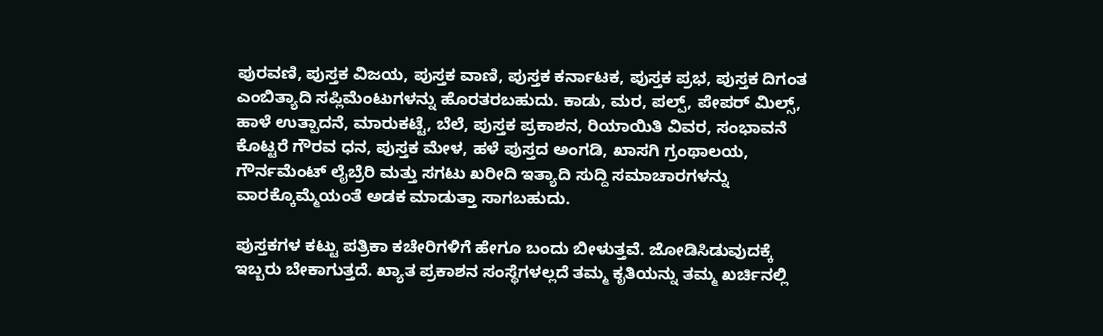ಪುರವಣಿ, ಪುಸ್ತಕ ವಿಜಯ, ಪುಸ್ತಕ ವಾಣಿ, ಪುಸ್ತಕ ಕರ್ನಾಟಕ, ಪುಸ್ತಕ ಪ್ರಭ, ಪುಸ್ತಕ ದಿಗಂತ ಎಂಬಿತ್ಯಾದಿ ಸಪ್ಲಿಮೆಂಟುಗಳನ್ನು ಹೊರತರಬಹುದು. ಕಾಡು, ಮರ, ಪಲ್ಪ್, ಪೇಪರ್ ಮಿಲ್ಸ್, ಹಾಳೆ ಉತ್ಪಾದನೆ, ಮಾರುಕಟ್ಟೆ, ಬೆಲೆ, ಪುಸ್ತಕ ಪ್ರಕಾಶನ, ರಿಯಾಯಿತಿ ವಿವರ, ಸಂಭಾವನೆ ಕೊಟ್ಟರೆ ಗೌರವ ಧನ, ಪುಸ್ತಕ ಮೇಳ, ಹಳೆ ಪುಸ್ತದ ಅಂಗಡಿ, ಖಾಸಗಿ ಗ್ರಂಥಾಲಯ, ಗೌರ್ನಮೆಂಟ್ ಲೈಬ್ರೆರಿ ಮತ್ತು ಸಗಟು ಖರೀದಿ ಇತ್ಯಾದಿ ಸುದ್ದಿ ಸಮಾಚಾರಗಳನ್ನು ವಾರಕ್ಕೊಮ್ಮೆಯಂತೆ ಅಡಕ ಮಾಡುತ್ತಾ ಸಾಗಬಹುದು.

ಪುಸ್ತಕಗಳ ಕಟ್ಟು ಪತ್ರಿಕಾ ಕಚೇರಿಗಳಿಗೆ ಹೇಗೂ ಬಂದು ಬೀಳುತ್ತವೆ. ಜೋಡಿಸಿಡುವುದಕ್ಕೆ ಇಬ್ಬರು ಬೇಕಾಗುತ್ತದೆ. ಖ್ಯಾತ ಪ್ರಕಾಶನ ಸಂಸ್ಥೆಗಳಲ್ಲದೆ ತಮ್ಮ ಕೃತಿಯನ್ನು ತಮ್ಮ ಖರ್ಚಿನಲ್ಲಿ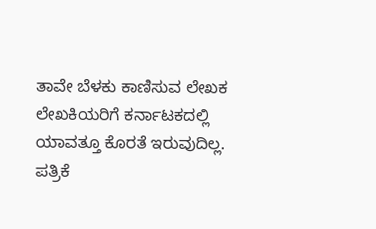ತಾವೇ ಬೆಳಕು ಕಾಣಿಸುವ ಲೇಖಕ ಲೇಖಕಿಯರಿಗೆ ಕರ್ನಾಟಕದಲ್ಲಿ ಯಾವತ್ತೂ ಕೊರತೆ ಇರುವುದಿಲ್ಲ. ಪತ್ರಿಕೆ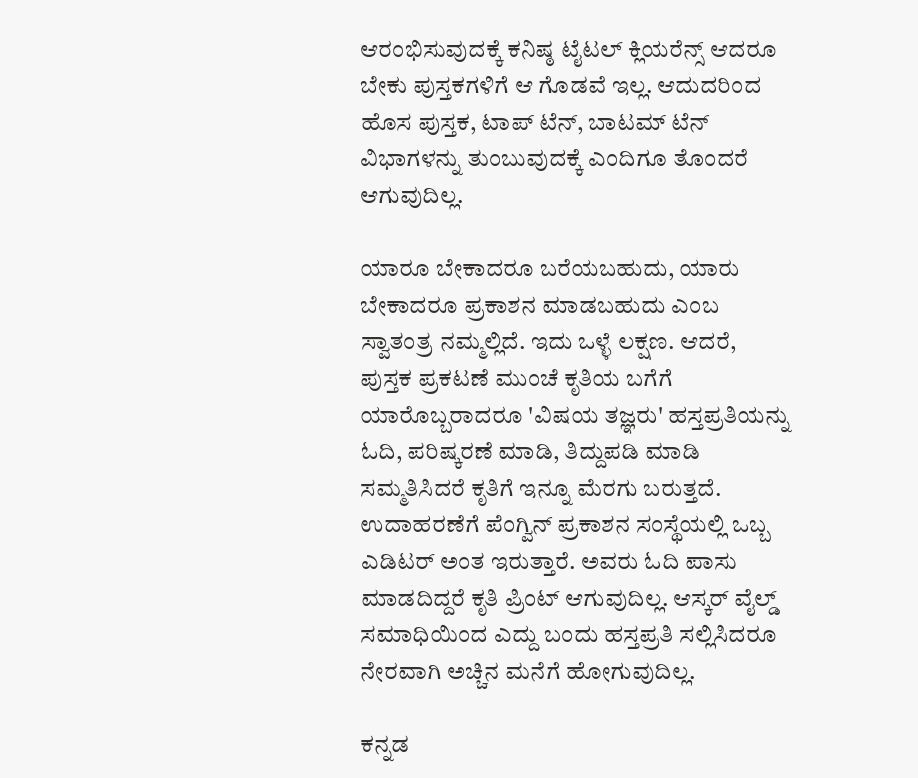ಆರಂಭಿಸುವುದಕ್ಕೆ ಕನಿಷ್ಠ ಟೈಟಲ್ ಕ್ಲಿಯರೆನ್ಸ್ ಆದರೂ ಬೇಕು ಪುಸ್ತಕಗಳಿಗೆ ಆ ಗೊಡವೆ ಇಲ್ಲ. ಆದುದರಿಂದ ಹೊಸ ಪುಸ್ತಕ, ಟಾಪ್ ಟೆನ್, ಬಾಟಮ್ ಟೆನ್ ವಿಭಾಗಳನ್ನು ತುಂಬುವುದಕ್ಕೆ ಎಂದಿಗೂ ತೊಂದರೆ ಆಗುವುದಿಲ್ಲ.

ಯಾರೂ ಬೇಕಾದರೂ ಬರೆಯಬಹುದು, ಯಾರು ಬೇಕಾದರೂ ಪ್ರಕಾಶನ ಮಾಡಬಹುದು ಎಂಬ ಸ್ವಾತಂತ್ರ ನಮ್ಮಲ್ಲಿದೆ. ಇದು ಒಳ್ಳೆ ಲಕ್ಷಣ. ಆದರೆ, ಪುಸ್ತಕ ಪ್ರಕಟಣೆ ಮುಂಚೆ ಕೃತಿಯ ಬಗೆಗೆ ಯಾರೊಬ್ಬರಾದರೂ 'ವಿಷಯ ತಜ್ಞರು' ಹಸ್ತಪ್ರತಿಯನ್ನು ಓದಿ, ಪರಿಷ್ಕರಣೆ ಮಾಡಿ, ತಿದ್ದುಪಡಿ ಮಾಡಿ ಸಮ್ಮತಿಸಿದರೆ ಕೃತಿಗೆ ಇನ್ನೂ ಮೆರಗು ಬರುತ್ತದೆ. ಉದಾಹರಣೆಗೆ ಪೆಂಗ್ವಿನ್ ಪ್ರಕಾಶನ ಸಂಸ್ಥೆಯಲ್ಲಿ ಒಬ್ಬ ಎಡಿಟರ್ ಅಂತ ಇರುತ್ತಾರೆ. ಅವರು ಓದಿ ಪಾಸು ಮಾಡದಿದ್ದರೆ ಕೃತಿ ಪ್ರಿಂಟ್ ಆಗುವುದಿಲ್ಲ. ಆಸ್ಕರ್ ವೈಲ್ಡ್ ಸಮಾಧಿಯಿಂದ ಎದ್ದು ಬಂದು ಹಸ್ತಪ್ರತಿ ಸಲ್ಲಿಸಿದರೂ ನೇರವಾಗಿ ಅಚ್ಚಿನ ಮನೆಗೆ ಹೋಗುವುದಿಲ್ಲ.

ಕನ್ನಡ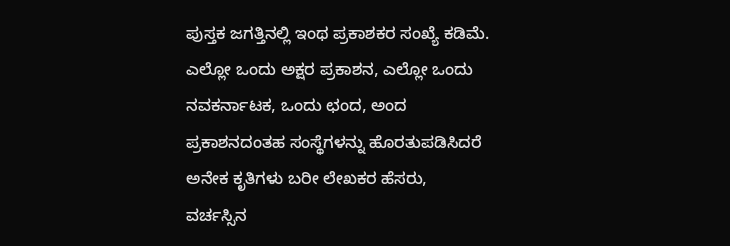ಪುಸ್ತಕ ಜಗತ್ತಿನಲ್ಲಿ ಇಂಥ ಪ್ರಕಾಶಕರ ಸಂಖ್ಯೆ ಕಡಿಮೆ. ಎಲ್ಲೋ ಒಂದು ಅಕ್ಷರ ಪ್ರಕಾಶನ, ಎಲ್ಲೋ ಒಂದು ನವಕರ್ನಾಟಕ, ಒಂದು ಛಂದ, ಅಂದ ಪ್ರಕಾಶನದಂತಹ ಸಂಸ್ಥೆಗಳನ್ನು ಹೊರತುಪಡಿಸಿದರೆ ಅನೇಕ ಕೃತಿಗಳು ಬರೀ ಲೇಖಕರ ಹೆಸರು, ವರ್ಚಸ್ಸಿನ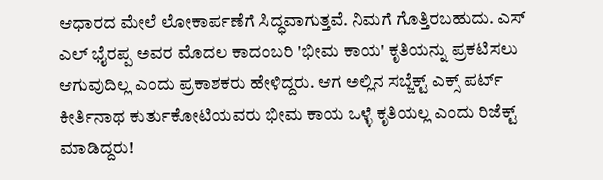ಆಧಾರದ ಮೇಲೆ ಲೋಕಾರ್ಪಣೆಗೆ ಸಿದ್ಧವಾಗುತ್ತವೆ. ನಿಮಗೆ ಗೊತ್ತಿರಬಹುದು. ಎಸ್ ಎಲ್ ಭೈರಪ್ಪ ಅವರ ಮೊದಲ ಕಾದಂಬರಿ 'ಭೀಮ ಕಾಯ' ಕೃತಿಯನ್ನು ಪ್ರಕಟಿಸಲು ಆಗುವುದಿಲ್ಲ ಎಂದು ಪ್ರಕಾಶಕರು ಹೇಳಿದ್ದರು. ಆಗ ಅಲ್ಲಿನ ಸಬ್ಜೆಕ್ಟ್ ಎಕ್ಸ್ ಪರ್ಟ್ ಕೀರ್ತಿನಾಥ ಕುರ್ತುಕೋಟಿಯವರು ಭೀಮ ಕಾಯ ಒಳ್ಳೆ ಕೃತಿಯಲ್ಲ ಎಂದು ರಿಜೆಕ್ಟ್ ಮಾಡಿದ್ದರು!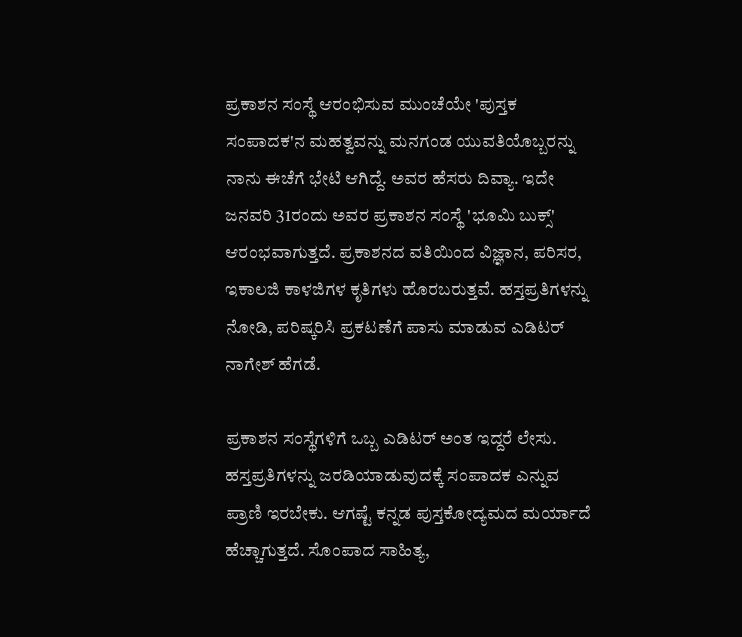ಪ್ರಕಾಶನ ಸಂಸ್ಥೆ ಆರಂಭಿಸುವ ಮುಂಚೆಯೇ 'ಪುಸ್ತಕ ಸಂಪಾದಕ'ನ ಮಹತ್ವವನ್ನು ಮನಗಂಡ ಯುವತಿಯೊಬ್ಬರನ್ನು ನಾನು ಈಚೆಗೆ ಭೇಟಿ ಆಗಿದ್ದೆ. ಅವರ ಹೆಸರು ದಿವ್ಯಾ. ಇದೇ ಜನವರಿ 31ರಂದು ಅವರ ಪ್ರಕಾಶನ ಸಂಸ್ಥೆ 'ಭೂಮಿ ಬುಕ್ಸ್' ಆರಂಭವಾಗುತ್ತದೆ. ಪ್ರಕಾಶನದ ವತಿಯಿಂದ ವಿಜ್ಞಾನ, ಪರಿಸರ, ಇಕಾಲಜಿ ಕಾಳಜಿಗಳ ಕೃತಿಗಳು ಹೊರಬರುತ್ತವೆ. ಹಸ್ತಪ್ರತಿಗಳನ್ನು ನೋಡಿ, ಪರಿಷ್ಕರಿಸಿ ಪ್ರಕಟಣೆಗೆ ಪಾಸು ಮಾಡುವ ಎಡಿಟರ್ ನಾಗೇಶ್ ಹೆಗಡೆ.

ಪ್ರಕಾಶನ ಸಂಸ್ಥೆಗಳಿಗೆ ಒಬ್ಬ ಎಡಿಟರ್ ಅಂತ ಇದ್ದರೆ ಲೇಸು. ಹಸ್ತಪ್ರತಿಗಳನ್ನು ಜರಡಿಯಾಡುವುದಕ್ಕೆ ಸಂಪಾದಕ ಎನ್ನುವ ಪ್ರಾಣಿ ಇರಬೇಕು. ಆಗಷ್ಟೆ ಕನ್ನಡ ಪುಸ್ತಕೋದ್ಯಮದ ಮರ್ಯಾದೆ ಹೆಚ್ಚಾಗುತ್ತದೆ. ಸೊಂಪಾದ ಸಾಹಿತ್ಯ,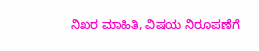ನಿಖರ ಮಾಹಿತಿ, ವಿಷಯ ನಿರೂಪಣೆಗೆ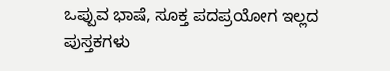ಒಪ್ಪುವ ಭಾಷೆ, ಸೂಕ್ತ ಪದಪ್ರಯೋಗ ಇಲ್ಲದ ಪುಸ್ತಕಗಳು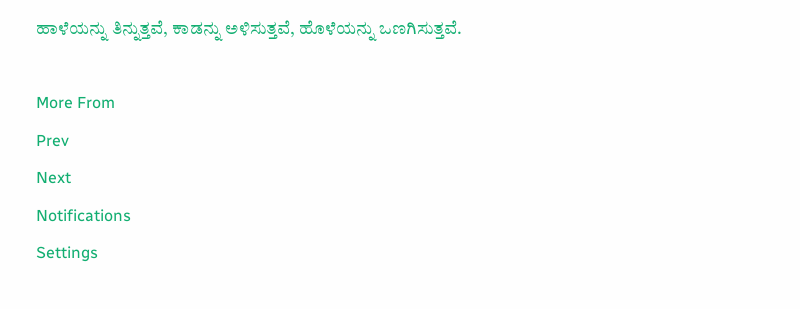ಹಾಳೆಯನ್ನು ತಿನ್ನುತ್ತವೆ, ಕಾಡನ್ನು ಅಳಿಸುತ್ತವೆ, ಹೊಳೆಯನ್ನು ಒಣಗಿಸುತ್ತವೆ.

More From
Prev
Next
Notifications
Settings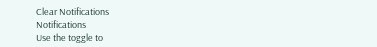Clear Notifications
Notifications
Use the toggle to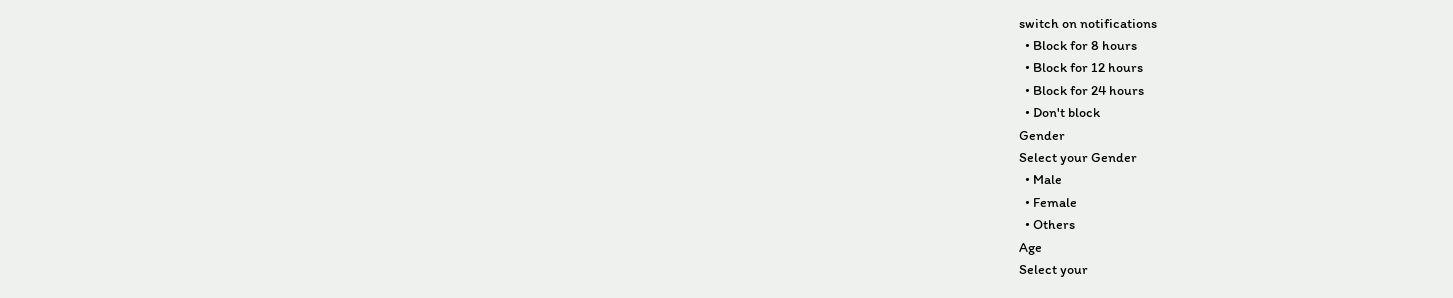switch on notifications
  • Block for 8 hours
  • Block for 12 hours
  • Block for 24 hours
  • Don't block
Gender
Select your Gender
  • Male
  • Female
  • Others
Age
Select your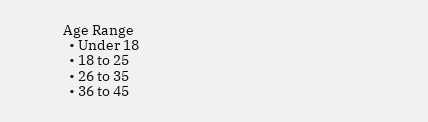Age Range
  • Under 18
  • 18 to 25
  • 26 to 35
  • 36 to 45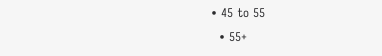• 45 to 55
  • 55+